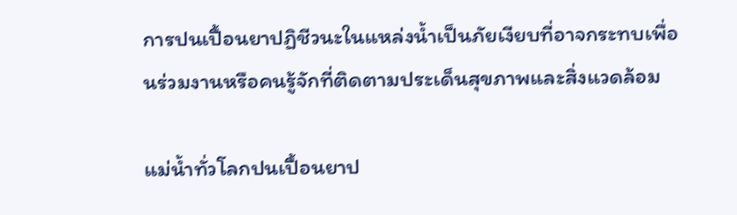การปนเปื้อนยาปฏิชีวนะในแหล่งน้ำเป็นภัยเงียบที่อาจกระทบเพื่อนร่วมงานหรือคนรู้จักที่ติดตามประเด็นสุขภาพและสิ่งแวดล้อม

แม่น้ำทั่วโลกปนเปื้อนยาป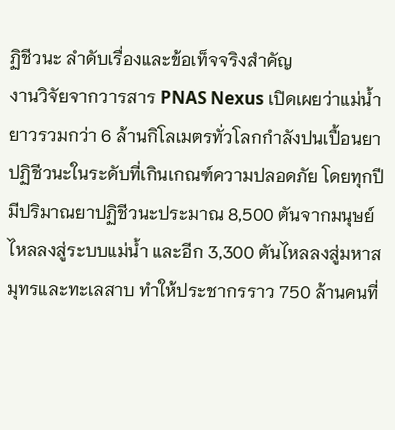ฏิชีวนะ ลำดับเรื่องและข้อเท็จจริงสำคัญ
งานวิจัยจากวารสาร PNAS Nexus เปิดเผยว่าแม่น้ำยาวรวมกว่า 6 ล้านกิโลเมตรทั่วโลกกำลังปนเปื้อนยาปฏิชีวนะในระดับที่เกินเกณฑ์ความปลอดภัย โดยทุกปีมีปริมาณยาปฏิชีวนะประมาณ 8,500 ตันจากมนุษย์ไหลลงสู่ระบบแม่น้ำ และอีก 3,300 ตันไหลลงสู่มหาสมุทรและทะเลสาบ ทำให้ประชากรราว 750 ล้านคนที่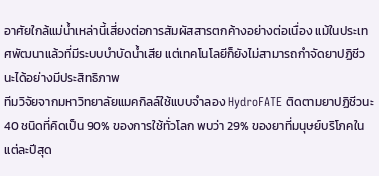อาศัยใกล้แม่น้ำเหล่านี้เสี่ยงต่อการสัมผัสสารตกค้างอย่างต่อเนื่อง แม้ในประเทศพัฒนาแล้วที่มีระบบบำบัดน้ำเสีย แต่เทคโนโลยีก็ยังไม่สามารถกำจัดยาปฏิชีวนะได้อย่างมีประสิทธิภาพ
ทีมวิจัยจากมหาวิทยาลัยแมคกิลล์ใช้แบบจำลอง HydroFATE ติดตามยาปฏิชีวนะ 40 ชนิดที่คิดเป็น 90% ของการใช้ทั่วโลก พบว่า 29% ของยาที่มนุษย์บริโภคในแต่ละปีสุด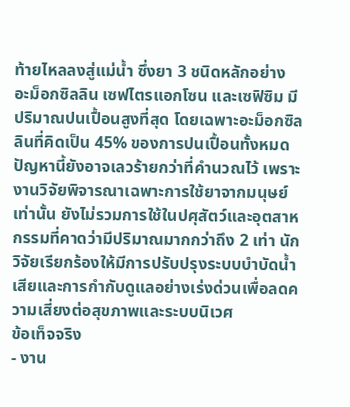ท้ายไหลลงสู่แม่น้ำ ซึ่งยา 3 ชนิดหลักอย่าง อะม็อกซิลลิน เซฟไตรแอกโซน และเซฟิซิม มีปริมาณปนเปื้อนสูงที่สุด โดยเฉพาะอะม็อกซิลลินที่คิดเป็น 45% ของการปนเปื้อนทั้งหมด
ปัญหานี้ยังอาจเลวร้ายกว่าที่คำนวณไว้ เพราะงานวิจัยพิจารณาเฉพาะการใช้ยาจากมนุษย์เท่านั้น ยังไม่รวมการใช้ในปศุสัตว์และอุตสาหกรรมที่คาดว่ามีปริมาณมากกว่าถึง 2 เท่า นักวิจัยเรียกร้องให้มีการปรับปรุงระบบบำบัดน้ำเสียและการกำกับดูแลอย่างเร่งด่วนเพื่อลดความเสี่ยงต่อสุขภาพและระบบนิเวศ
ข้อเท็จจริง
- งาน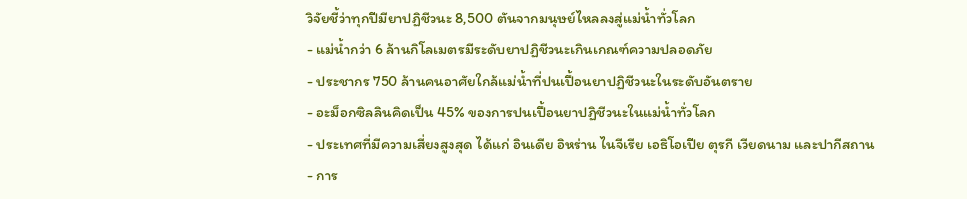วิจัยชี้ว่าทุกปีมียาปฏิชีวนะ 8,500 ตันจากมนุษย์ไหลลงสู่แม่น้ำทั่วโลก
- แม่น้ำกว่า 6 ล้านกิโลเมตรมีระดับยาปฏิชีวนะเกินเกณฑ์ความปลอดภัย
- ประชากร 750 ล้านคนอาศัยใกล้แม่น้ำที่ปนเปื้อนยาปฏิชีวนะในระดับอันตราย
- อะม็อกซิลลินคิดเป็น 45% ของการปนเปื้อนยาปฏิชีวนะในแม่น้ำทั่วโลก
- ประเทศที่มีความเสี่ยงสูงสุด ได้แก่ อินเดีย อิหร่าน ไนจีเรีย เอธิโอเปีย ตุรกี เวียดนาม และปากีสถาน
- การ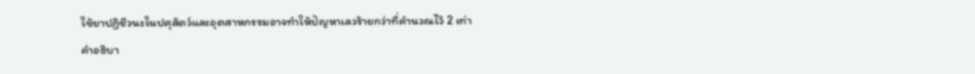ใช้ยาปฏิชีวนะในปศุสัตว์และอุตสาหกรรมอาจทำให้ปัญหาเลวร้ายกว่าที่คำนวณไว้ 2 เท่า
คำอธิบา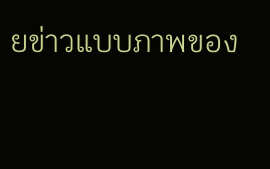ยข่าวแบบภาพของ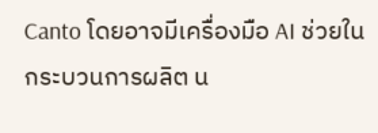Canto โดยอาจมีเครื่องมือ AI ช่วยในกระบวนการผลิต น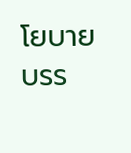โยบายบรร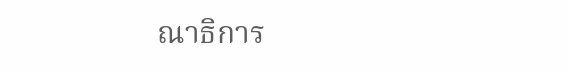ณาธิการ